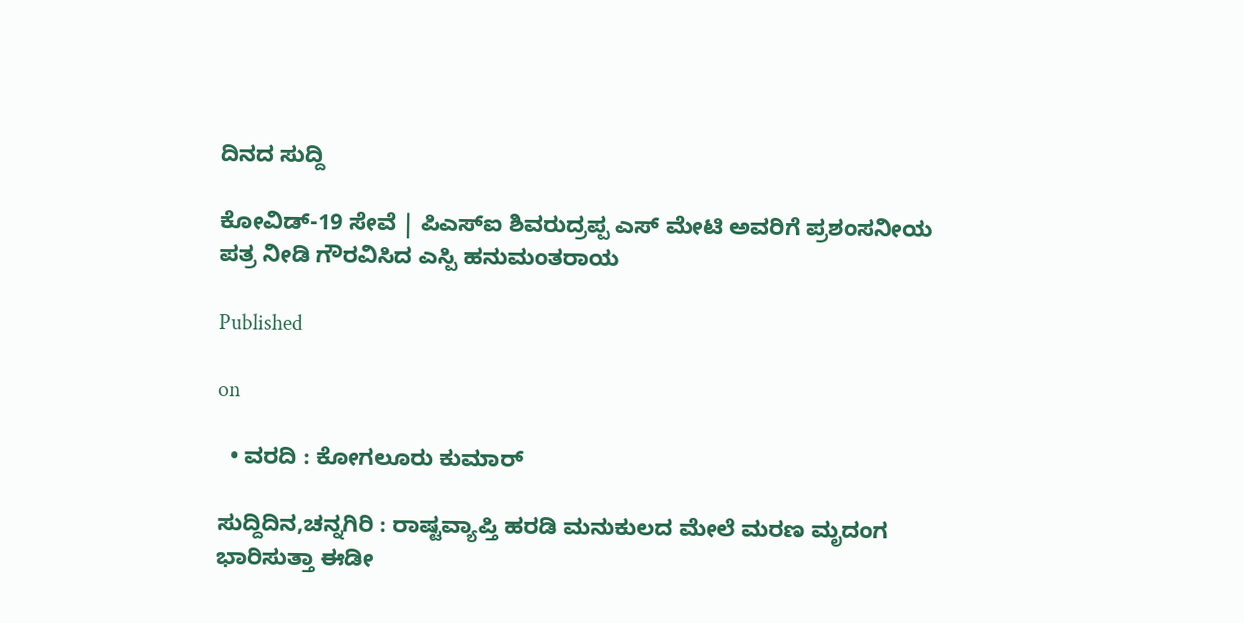ದಿನದ ಸುದ್ದಿ

ಕೋವಿಡ್-19 ಸೇವೆ | ಪಿಎಸ್ಐ ಶಿವರುದ್ರಪ್ಪ ಎಸ್ ಮೇಟಿ ಅವರಿಗೆ ಪ್ರಶಂಸನೀಯ ಪತ್ರ ನೀಡಿ ಗೌರವಿಸಿದ ಎಸ್ಪಿ ಹನುಮಂತರಾಯ

Published

on

  • ವರದಿ : ಕೋಗಲೂರು ಕುಮಾರ್

ಸುದ್ದಿದಿನ,ಚನ್ನಗಿರಿ‌ : ರಾಷ್ಟವ್ಯಾಪ್ತಿ ಹರಡಿ ಮನುಕುಲದ ಮೇಲೆ ಮರಣ ಮೃದಂಗ ಭಾರಿಸುತ್ತಾ ಈಡೀ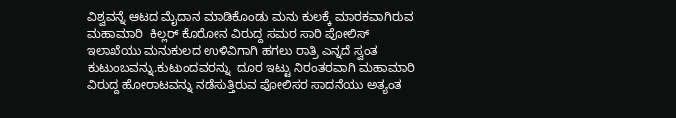ವಿಶ್ವವನ್ನೆ ಆಟದ ಮೈದಾನ ಮಾಡಿಕೊಂಡು ಮನು ಕುಲಕ್ಕೆ ಮಾರಕವಾಗಿರುವ ಮಹಾಮಾರಿ  ಕಿಲ್ಲರ್ ಕೊರೋನ ವಿರುದ್ದ ಸಮರ ಸಾರಿ ಪೋಲಿಸ್ ಇಲಾಖೆಯು ಮನುಕುಲದ ಉಳಿವಿಗಾಗಿ ಹಗಲು ರಾತ್ರಿ ಎನ್ನದೆ ಸ್ವಂತ ಕುಟುಂಬವನ್ನು.ಕುಟುಂದವರನ್ನು  ದೂರ ಇಟ್ಟು ನಿರಂತರವಾಗಿ ಮಹಾಮಾರಿ ವಿರುದ್ದ ಹೋರಾಟವನ್ನು ನಡೆಸುತ್ತಿರುವ ಪೋಲಿಸರ ಸಾದನೆಯು ಅತ್ಯಂತ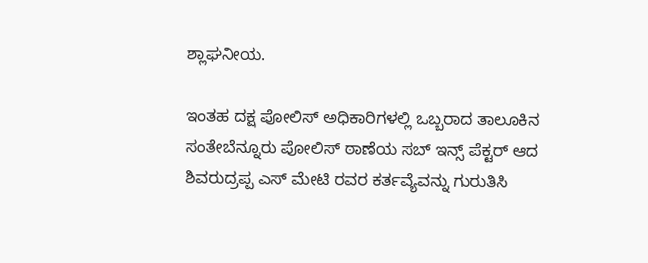ಶ್ಲಾಘನೀಯ.

ಇಂತಹ ದಕ್ಷ ಪೋಲಿಸ್ ಅಧಿಕಾರಿಗಳಲ್ಲಿ ಒಬ್ಬರಾದ ತಾಲೂಕಿನ ಸಂತೇಬೆನ್ನೂರು ಪೋಲಿಸ್ ಠಾಣೆಯ ಸಬ್ ಇನ್ಸ್ ಪೆಕ್ಟರ್ ಆದ ಶಿವರುದ್ರಪ್ಪ ಎಸ್ ಮೇಟಿ ರವರ ಕರ್ತವ್ಯೆವನ್ನು ಗುರುತಿಸಿ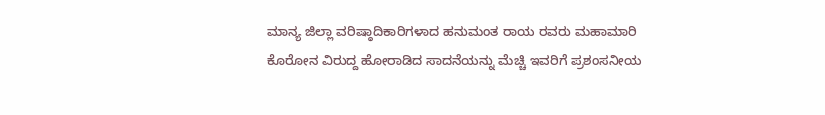ಮಾನ್ಯ ಜಿಲ್ಲಾ ವರಿಷ್ಠಾದಿಕಾರಿಗಳಾದ ಹನುಮಂತ ರಾಯ ರವರು ಮಹಾಮಾರಿ ಕೊರೋನ ವಿರುದ್ದ ಹೋರಾಡಿದ ಸಾದನೆಯನ್ನು ಮೆಚ್ಚಿ ಇವರಿಗೆ ಪ್ರಶಂಸನೀಯ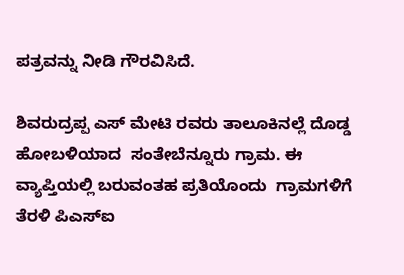ಪತ್ರವನ್ನು ನೀಡಿ ಗೌರವಿಸಿದೆ.

ಶಿವರುದ್ರಪ್ಪ ಎಸ್ ಮೇಟಿ ರವರು ತಾಲೂಕಿನಲ್ಲೆ ದೊಡ್ಡ ಹೋಬಳಿಯಾದ  ಸಂತೇಬೆನ್ನೂರು ಗ್ರಾಮ. ಈ  ವ್ಯಾಪ್ತಿಯಲ್ಲಿ ಬರುವಂತಹ ಪ್ರತಿಯೊಂದು  ಗ್ರಾಮಗಳಿಗೆ ತೆರಳಿ ಪಿಎಸ್ಐ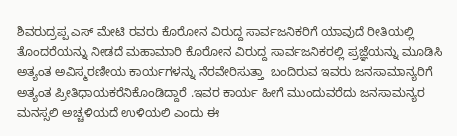ಶಿವರುದ್ರಪ್ಪ ಎಸ್ ಮೇಟಿ ರವರು ಕೊರೋನ ವಿರುದ್ದ ಸಾರ್ವಜನಿಕರಿಗೆ ಯಾವುದೆ ರೀತಿಯಲ್ಲಿ ತೊಂದರೆಯನ್ನು ನೀಡದೆ ಮಹಾಮಾರಿ ಕೊರೋನ ವಿರುದ್ದ ಸಾರ್ವಜನಿಕರಲ್ಲಿ ಪ್ರಜ್ಞೆಯನ್ನು ಮೂಡಿಸಿ ಅತ್ಯಂತ ಅವಿಸ್ಮರಣೀಯ ಕಾರ್ಯಗಳನ್ನು ನೆರವೇರಿಸುತ್ತಾ  ಬಂದಿರುವ ಇವರು ಜನಸಾಮಾನ್ಯರಿಗೆ ಅತ್ಯಂತ ಪ್ರೀತಿಧಾಯಕರೆನಿಕೊಂಡಿದ್ದಾರೆ .ಇವರ ಕಾರ್ಯ ಹೀಗೆ ಮುಂದುವರೆದು ಜನಸಾಮನ್ಯರ ಮನಸ್ಸಲಿ ಅಚ್ಚಳಿಯದೆ ಉಳಿಯಲಿ ಎಂದು ಈ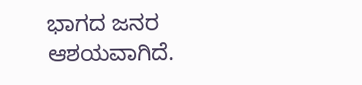ಭಾಗದ ಜನರ ಆಶಯವಾಗಿದೆ.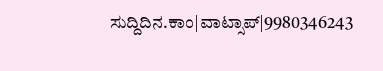ಸುದ್ದಿದಿನ.ಕಾಂ|ವಾಟ್ಸಾಪ್|9980346243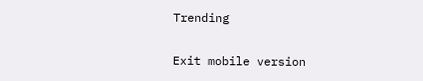Trending

Exit mobile version